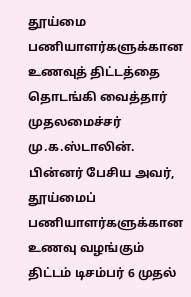தூய்மை பணியாளர்களுக்கான உணவுத் திட்டத்தை தொடங்கி வைத்தார் முதலமைச்சர் மு.க.ஸ்டாலின். பின்னர் பேசிய அவர், தூய்மைப் பணியாளர்களுக்கான உணவு வழங்கும் திட்டம் டிசம்பர் 6 முதல்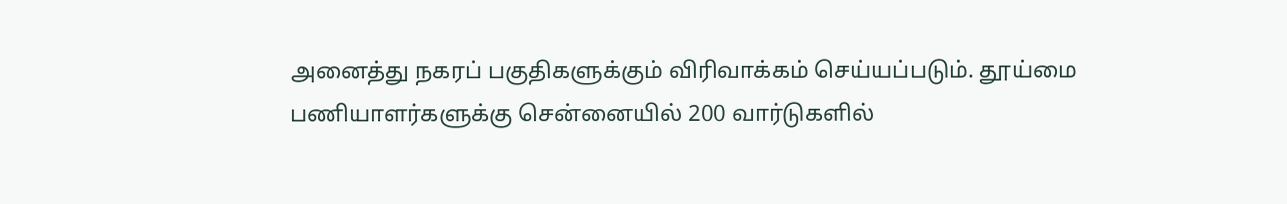அனைத்து நகரப் பகுதிகளுக்கும் விரிவாக்கம் செய்யப்படும். தூய்மை பணியாளர்களுக்கு சென்னையில் 200 வார்டுகளில்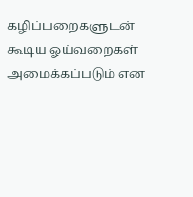கழிப்பறைகளுடன் கூடிய ஓய்வறைகள் அமைக்கப்படும் என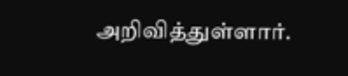அறிவித்துள்ளார்.